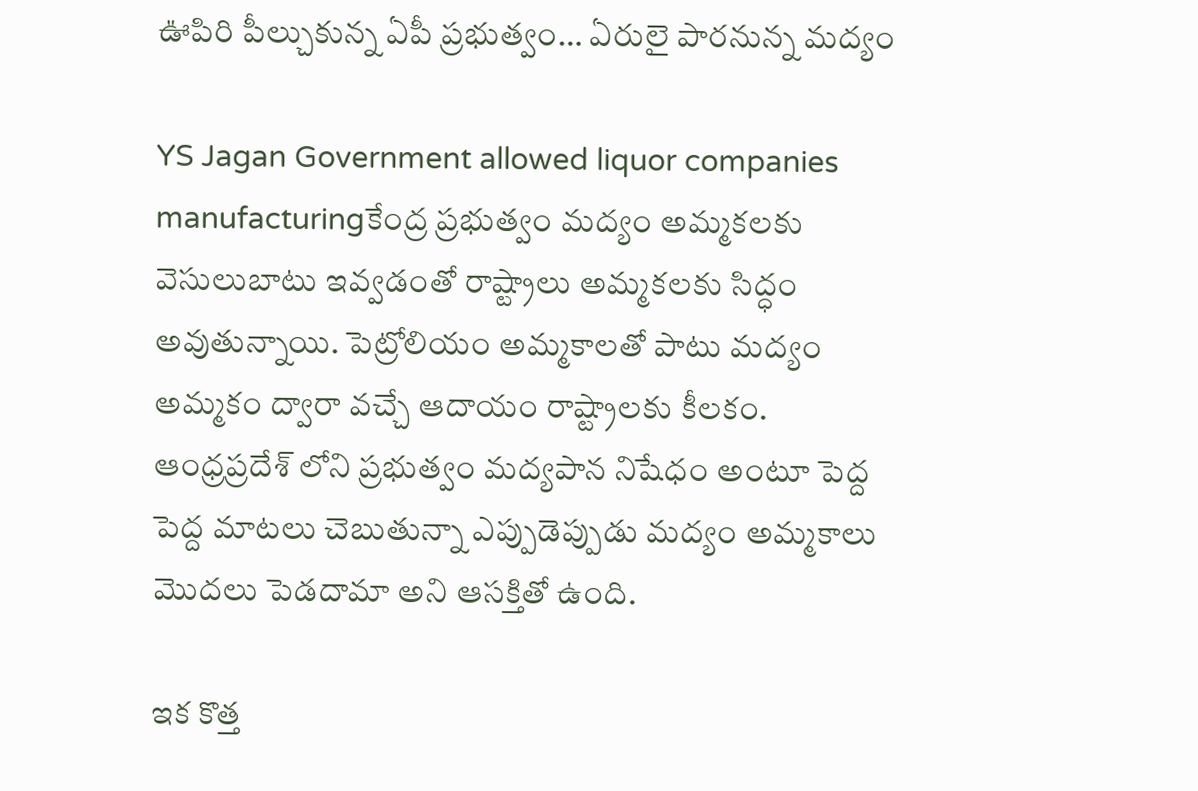ఊపిరి పీల్చుకున్న ఏపీ ప్రభుత్వం… ఏరులై పారనున్న మద్యం

YS Jagan Government allowed liquor companies manufacturingకేంద్ర ప్రభుత్వం మద్యం అమ్మకలకు వెసులుబాటు ఇవ్వడంతో రాష్ట్రాలు అమ్మకలకు సిద్ధం అవుతున్నాయి. పెట్రోలియం అమ్మకాలతో పాటు మద్యం అమ్మకం ద్వారా వచ్చే ఆదాయం రాష్ట్రాలకు కీలకం. ఆంధ్రప్రదేశ్ లోని ప్రభుత్వం మద్యపాన నిషేధం అంటూ పెద్ద పెద్ద మాటలు చెబుతున్నా ఎప్పుడెప్పుడు మద్యం అమ్మకాలు మొదలు పెడదామా అని ఆసక్తితో ఉంది.

ఇక కొత్త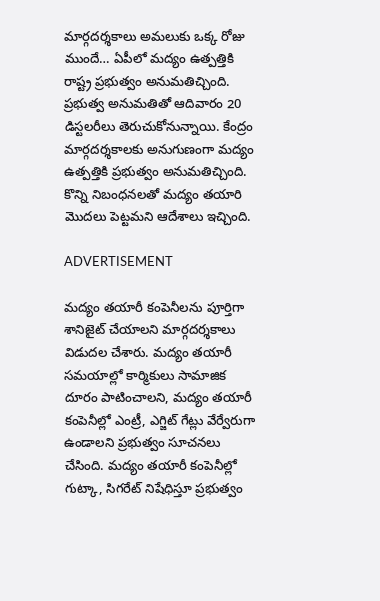మార్గదర్శకాలు అమలుకు ఒక్క రోజు ముందే… ఏపీలో మద్యం ఉత్పత్తికి రాష్ట్ర ప్రభుత్వం అనుమతిచ్చింది. ప్రభుత్వ అనుమతితో ఆదివారం 20 డిస్టలరీలు తెరుచుకోనున్నాయి. కేంద్రం మార్గదర్శకాలకు అనుగుణంగా మద్యం ఉత్పత్తికి ప్రభుత్వం అనుమతిచ్చింది. కొన్ని నిబంధనలతో మద్యం తయారి మొదలు పెట్టమని ఆదేశాలు ఇచ్చింది.

ADVERTISEMENT

మద్యం తయారీ కంపెనీలను పూర్తిగా శానిజైట్ చేయాలని మార్గదర్శకాలు విడుదల చేశారు. మద్యం తయారీ సమయాల్లో కార్మికులు సామాజిక దూరం పాటించాలని, మద్యం తయారీ కంపెనీల్లో ఎంట్రీ, ఎగ్జిట్‌ గేట్లు వేర్వేరుగా ఉండాలని ప్రభుత్వం సూచనలు చేసింది. మద్యం తయారీ కంపెనీల్లో గుట్కా, సిగరేట్‌ నిషేధిస్తూ ప్రభుత్వం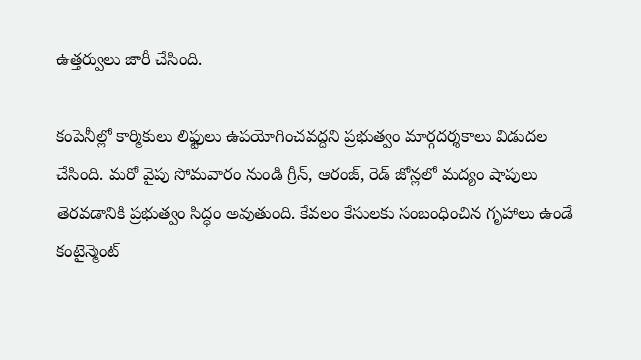ఉత్తర్వులు జారీ చేసింది.

కంపెనీల్లో కార్మికులు లిఫ్టులు ఉపయోగించవద్దని ప్రభుత్వం మార్గదర్శకాలు విడుదల చేసింది. మరో వైపు సోమవారం నుండి గ్రీన్, ఆరంజ్, రెడ్ జోన్లలో మద్యం షాపులు తెరవడానికి ప్రభుత్వం సిద్ధం అవుతుంది. కేవలం కేసులకు సంబంధించిన గృహాలు ఉండే కంటైన్మెంట్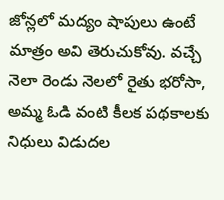జోన్లలో మద్యం షాపులు ఉంటే మాత్రం అవి తెరుచుకోవు. వచ్చే నెలా రెండు నెలలో రైతు భరోసా, అమ్మ ఓడి వంటి కీలక పథకాలకు నిధులు విడుదల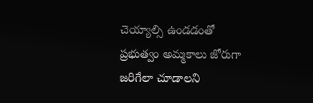చెయ్యాల్సి ఉండడంతో ప్రభుత్వం అమ్మకాలు జోరుగా జరిగేలా చూడాలని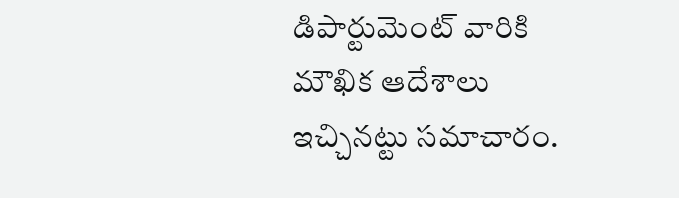డిపార్టుమెంట్ వారికి మౌఖిక ఆదేశాలు ఇచ్చినట్టు సమాచారం.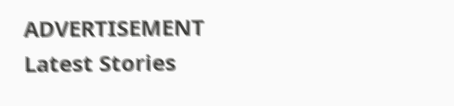ADVERTISEMENT
Latest Stories